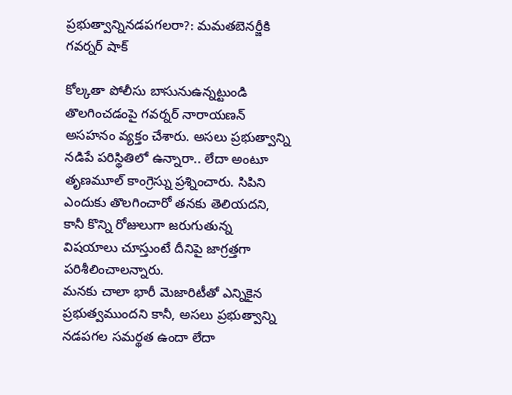ప్రభుత్వాన్నినడపగలరా?: మమతబెనర్జీకి గవర్నర్ షాక్

కోల్కతా పోలీసు బాసునుఉన్నట్టుండి తొలగించడంపై గవర్నర్ నారాయణన్ అసహనం వ్యక్తం చేశారు. అసలు ప్రభుత్వాన్ని నడిపే పరిస్థితిలో ఉన్నారా.. లేదా అంటూ తృణమూల్ కాంగ్రెస్ను ప్రశ్నించారు. సిపిని ఎందుకు తొలగించారో తనకు తెలియదని, కానీ కొన్ని రోజులుగా జరుగుతున్న విషయాలు చూస్తుంటే దీనిపై జాగ్రత్తగా పరిశీలించాలన్నారు.
మనకు చాలా భారీ మెజారిటీతో ఎన్నికైన ప్రభుత్వముందని కానీ, అసలు ప్రభుత్వాన్ని నడపగల సమర్థత ఉందా లేదా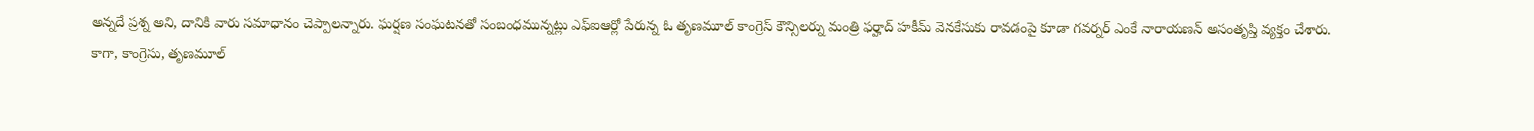అన్నదే ప్రశ్న అని, దానికి వారు సమాధానం చెప్పాలన్నారు. ఘర్షణ సంఘటనతో సంబంధమున్నట్లు ఎఫ్ఐఆర్లో పేరున్న ఓ తృణమూల్ కాంగ్రెస్ కౌన్సిలర్ను మంత్రి ఫర్హాద్ హకీమ్ వెనకేసుకు రావడంపై కూడా గవర్నర్ ఎంకే నారాయణన్ అసంతృప్తి వ్యక్తం చేశారు.
కాగా, కాంగ్రెసు, తృణమూల్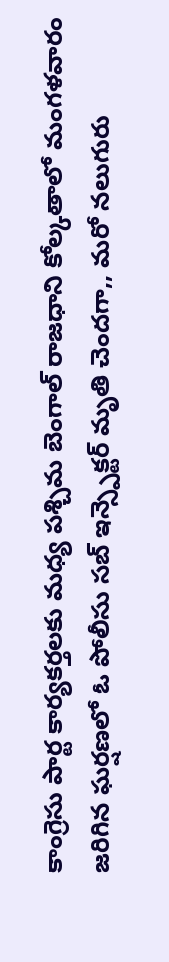కాంగ్రెసు పార్ట కార్యకర్తలకు మధ్య పశ్చిమ బెంగాల్ రాజధాని కోల్కతాలో మంగళవారం జరిగిన ఘర్షణలో ఓ పోలీసు సబ్ ఇన్స్పెక్టర్ మృతి చెందగా,, మరో నలుగురు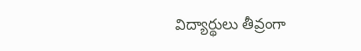విద్యార్థులు తీవ్రంగా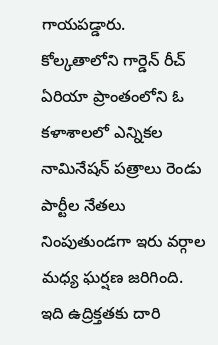గాయపడ్డారు. కోల్కతాలోని గార్డెన్ రీచ్ ఏరియా ప్రాంతంలోని ఓ కళాశాలలో ఎన్నికల నామినేషన్ పత్రాలు రెండు పార్టీల నేతలు నింపుతుండగా ఇరు వర్గాల మధ్య ఘర్షణ జరిగింది. ఇది ఉద్రిక్తతకు దారి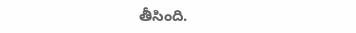తీసింది.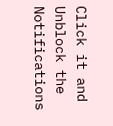Click it and Unblock the Notifications